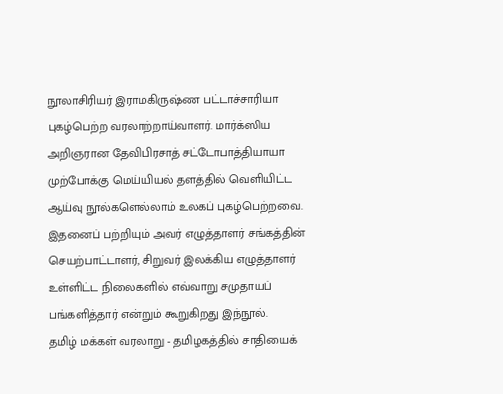நூலாசிரியர் இராமகிருஷ்ண பட்டாச்சாரியா புகழ்பெற்ற வரலாற்றாய்வாளர். மார்க்ஸிய அறிஞரான தேவிபிரசாத் சட்டோபாத்தியாயா முற்போக்கு மெய்யியல் தளத்தில் வெளியிட்ட ஆய்வு நூல்களெல்லாம் உலகப் புகழ்பெற்றவை. இதனைப் பற்றியும் அவர் எழுத்தாளர் சங்கத்தின் செயற்பாட்டாளர், சிறுவர் இலக்கிய எழுத்தாளர் உள்ளிட்ட நிலைகளில் எவ்வாறு சமுதாயப் பங்களித்தார் என்றும் கூறுகிறது இந்நூல்.
தமிழ் மக்கள் வரலாறு - தமிழகத்தில் சாதியைக்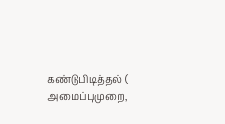கண்டுபிடித்தல் ( அமைப்புமுறை,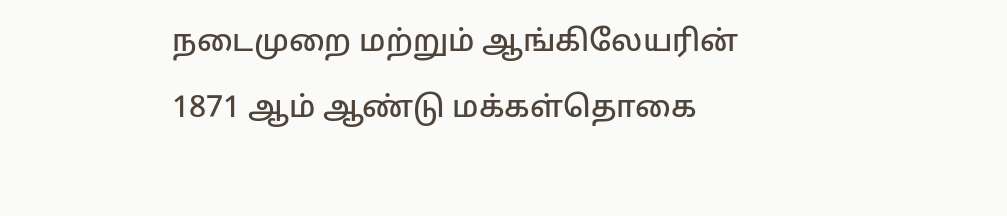நடைமுறை மற்றும் ஆங்கிலேயரின் 1871 ஆம் ஆண்டு மக்கள்தொகை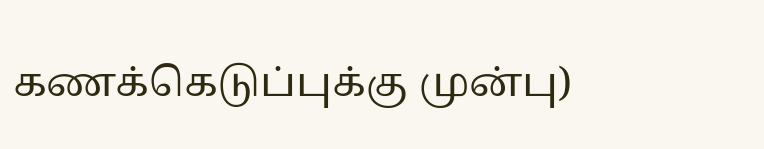கணக்கெடுப்புக்கு முன்பு)